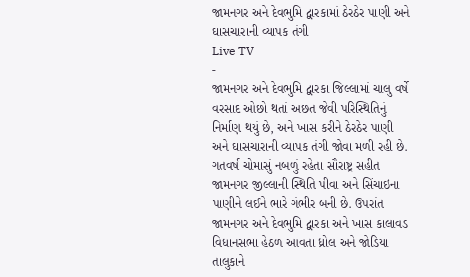જામનગર અને દેવભુમિ દ્વારકામાં ઠેરઠેર પાણી અને ઘાસચારાની વ્યાપક તંગી
Live TV
-
જામનગર અને દેવભુમિ દ્વારકા જિલ્લામાં ચાલુ વર્ષે વરસાદ ઓછો થતાં અછત જેવી પરિસ્થિતિનું નિર્માણ થયું છે, અને ખાસ કરીને ઠેરઠેર પાણી અને ઘાસચારાની વ્યાપક તંગી જોવા મળી રહી છે. ગતવર્ષ ચોમાસું નબળું રહેતા સૌરાષ્ટ્ર સહીત જામનગર જીલ્લાની સ્થિતિ પીવા અને સિંચાઇના પાણીને લઈને ભારે ગંભીર બની છે. ઉપરાંત જામનગર અને દેવભુમિ દ્વારકા અને ખાસ કાલાવડ વિધાનસભા હેઠળ આવતા ધ્રોલ અને જોડિયા તાલુકાને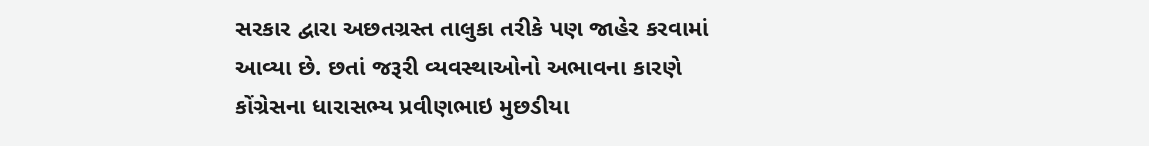સરકાર દ્વારા અછતગ્રસ્ત તાલુકા તરીકે પણ જાહેર કરવામાં આવ્યા છે. છતાં જરૂરી વ્યવસ્થાઓનો અભાવના કારણે કોંગ્રેસના ધારાસભ્ય પ્રવીણભાઇ મુછડીયા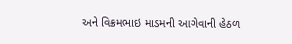અને વિક્રમભાઇ માડમની આગેવાની હેઠળ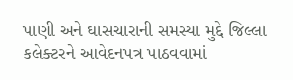પાણી અને ઘાસચારાની સમસ્યા મુદ્દે જિલ્લા કલેક્ટરને આવેદનપત્ર પાઠવવામાં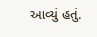આવ્યું હતું.